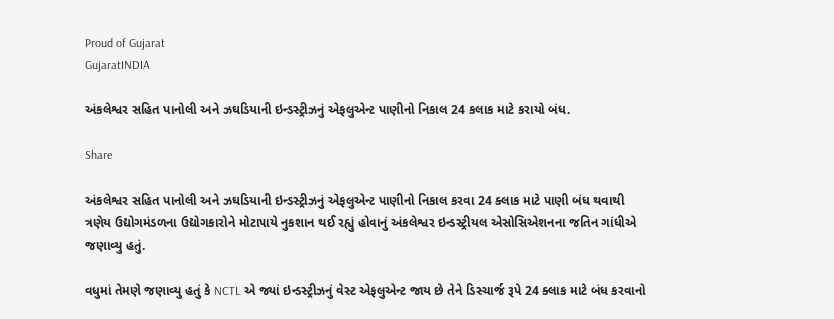Proud of Gujarat
GujaratINDIA

અંકલેશ્વર સહિત પાનોલી અને ઝઘડિયાની ઇન્ડસ્ટ્રીઝનું એફલુએન્ટ પાણીનો નિકાલ 24 કલાક માટે કરાયો બંધ.

Share

અંકલેશ્વર સહિત પાનોલી અને ઝઘડિયાની ઇન્ડસ્ટ્રીઝનું એફલુએન્ટ પાણીનો નિકાલ કરવા 24 ક્લાક માટે પાણી બંધ થવાથી ત્રણેય ઉદ્યોગમંડળના ઉદ્યોગકારોને મોટાપાયે નુકશાન થઈ રહ્યું હોવાનું અંકલેશ્વર ઇન્ડસ્ટ્રીયલ એસોસિએશનના જતિન ગાંધીએ જણાવ્યુ હતું.

વધુમાં તેમણે જણાવ્યુ હતું કે NCTL એ જ્યાં ઇન્ડસ્ટ્રીઝનું વેસ્ટ એફલુએન્ટ જાય છે તેને ડિસ્ચાર્જ રૂપે 24 ક્લાક માટે બંધ કરવાનો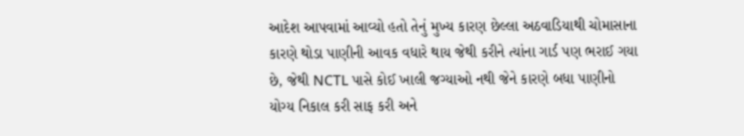આદેશ આપવામાં આવ્યો હતો તેનું મુખ્ય કારણ છેલ્લા અઠવાડિયાથી ચોમાસાના કારણે થોડા પાણીની આવક વધારે થાય જેથી કરીને ત્યાંના ગાર્ડ પણ ભરાઈ ગયા છે, જેથી NCTL પાસે કોઈ ખાલી જગ્યાઓ નથી જેને કારણે બધા પાણીનો યોગ્ય નિકાલ કરી સાફ કરી અને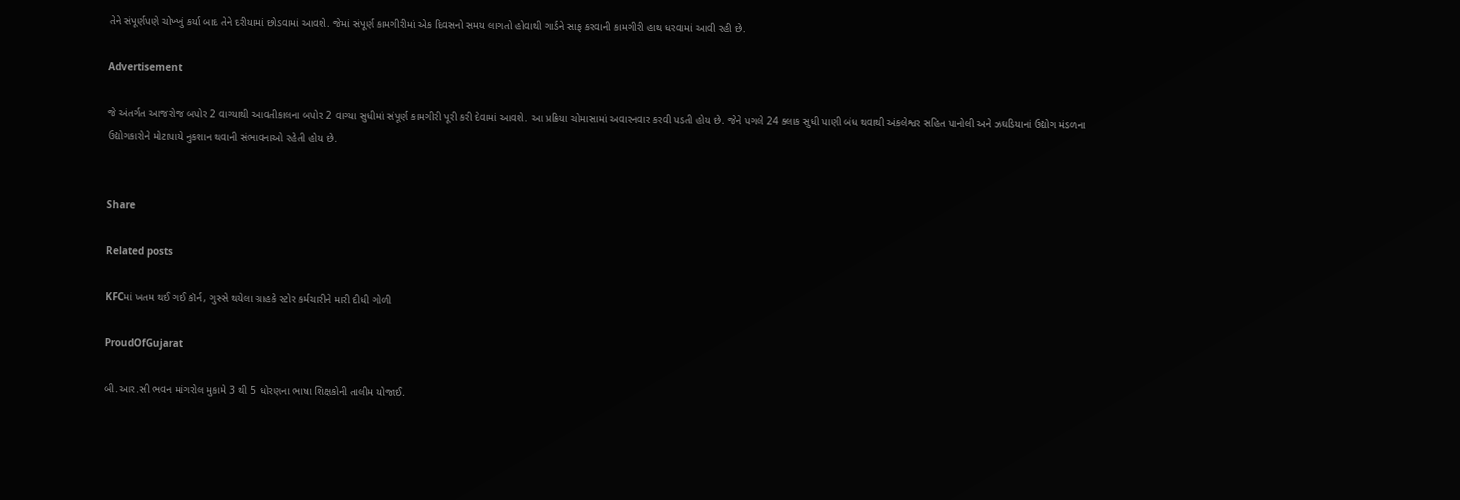તેને સંપૂર્ણપણે ચોખ્ખું કર્યા બાદ તેને દરીયામાં છોડવામાં આવશે. જેમાં સંપૂર્ણ કામગીરીમાં એક દિવસનો સમય લાગતો હોવાથી ગાર્ડને સાફ કરવાની કામગીરી હાથ ધરવામાં આવી રહી છે.

Advertisement

જે અંતર્ગત આજરોજ બપોર 2 વાગ્યાથી આવતીકાલના બપોર 2 વાગ્યા સુધીમાં સંપૂર્ણ કામગીરી પૂરી કરી દેવામાં આવશે. આ પ્રક્રિયા ચોમાસામાં અવારનવાર કરવી પડતી હોય છે. જેને પગલે 24 ક્લાક સુધી પાણી બંધ થવાથી અંકલેશ્વર સહિત પાનોલી અને ઝઘડિયાનાં ઉદ્યોગ મંડળના ઉદ્યોગકારોને મોટાપાયે નુકશાન થવાની સંભાવનાઓ રહેતી હોય છે.


Share

Related posts

KFCમાં ખતમ થઈ ગઈ કૉર્ન, ગુસ્સે થયેલા ગ્રાહકે સ્ટોર કર્મચારીને મારી દીધી ગોળી

ProudOfGujarat

બી.આર.સી ભવન માંગરોલ મુકામે 3 થી 5 ધોરણના ભાષા શિક્ષકોની તાલીમ યોજાઈ.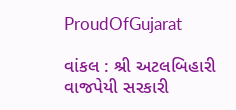ProudOfGujarat

વાંકલ : શ્રી અટલબિહારી વાજપેયી સરકારી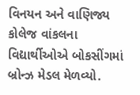વિનયન અને વાણિજ્ય કોલેજ વાંકલના વિદ્યાર્થીઓએ બોકસીંગમાં બ્રોન્ઝ મેડલ મેળવ્યો.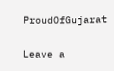ProudOfGujarat

Leave a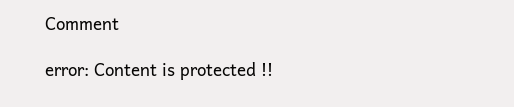Comment

error: Content is protected !!